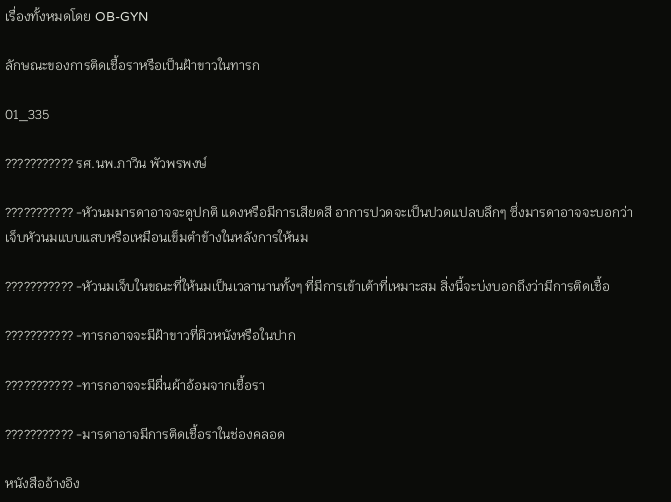เรื่องทั้งหมดโดย OB-GYN

ลักษณะของการติดเชื้อราหรือเป็นฝ้าขาวในทารก

01_335

??????????? รศ.นพ.ภาวิน พัวพรพงษ์

??????????? -หัวนมมารดาอาจจะดูปกติ แดงหรือมีการเสียดสี อาการปวดจะเป็นปวดแปลบลึกๆ ซึ่งมารดาอาจจะบอกว่าเจ็บหัวนมแบบแสบหรือเหมือนเข็มตำข้างในหลังการให้นม

??????????? -หัวนมเจ็บในขณะที่ให้นมเป็นเวลานานทั้งๆ ที่มีการเข้าเต้าที่เหมาะสม สิ่งนี้จะบ่งบอกถึงว่ามีการติดเชื้อ

??????????? -ทารกอาจจะมีฝ้าขาวที่ผิวหนังหรือในปาก

??????????? -ทารกอาจจะมีผื่นผ้าอ้อมจากเชื้อรา

??????????? -มารดาอาจมีการติดเชื้อราในช่องคลอด

หนังสืออ้างอิง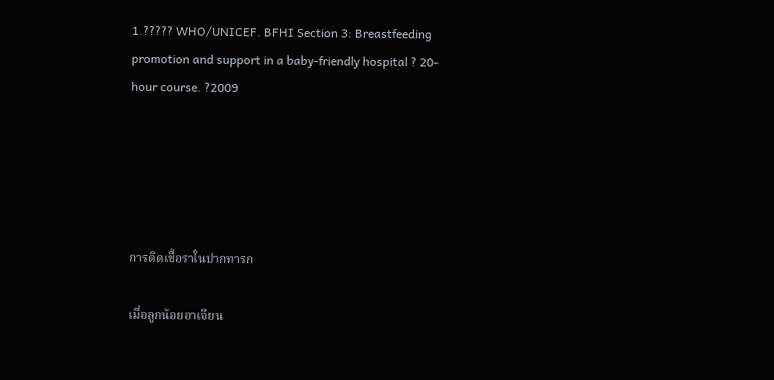1.????? WHO/UNICEF. BFHI Section 3: Breastfeeding promotion and support in a baby-friendly hospital ? 20-hour course. ?2009





การติดเชื้อราในปากทารก

เมื่อลูกน้อยอาเจียน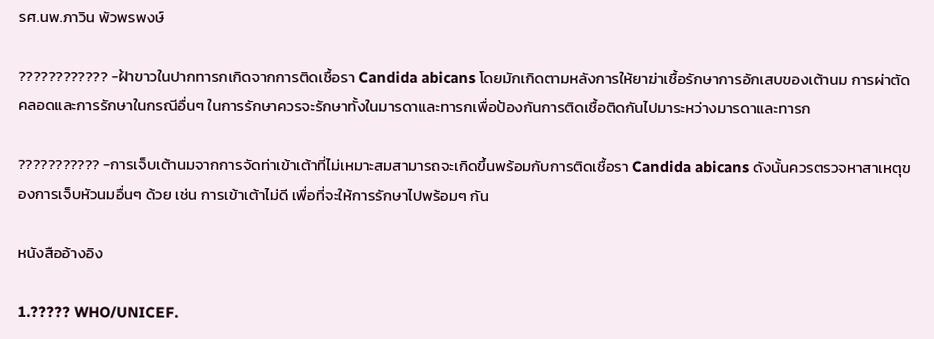รศ.นพ.ภาวิน พัวพรพงษ์

???????????? -ฝ้าขาวในปากทารกเกิดจากการติดเชื้อรา Candida abicans โดยมักเกิดตามหลังการให้ยาฆ่าเชื้อรักษาการอักเสบของเต้านม การผ่าตัดคลอดและการรักษาในกรณีอื่นๆ ในการรักษาควรจะรักษาทั้งในมารดาและทารกเพื่อป้องกันการติดเชื้อติดกันไปมาระหว่างมารดาและทารก

??????????? -การเจ็บเต้านมจากการจัดท่าเข้าเต้าที่ไม่เหมาะสมสามารถจะเกิดขึ้นพร้อมกับการติดเชื้อรา Candida abicans ดังนั้นควรตรวจหาสาเหตุของการเจ็บหัวนมอื่นๆ ด้วย เช่น การเข้าเต้าไม่ดี เพื่อที่จะให้การรักษาไปพร้อมๆ กัน

หนังสืออ้างอิง

1.????? WHO/UNICEF.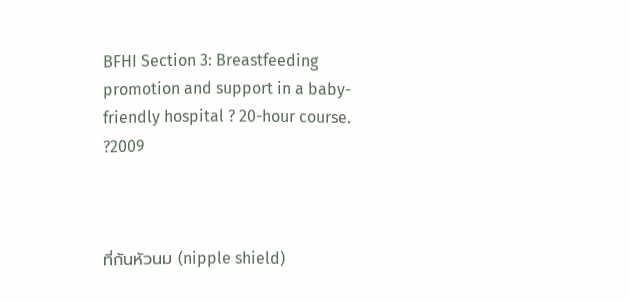BFHI Section 3: Breastfeeding promotion and support in a baby-friendly hospital ? 20-hour course. ?2009



ที่กันหัวนม (nipple shield)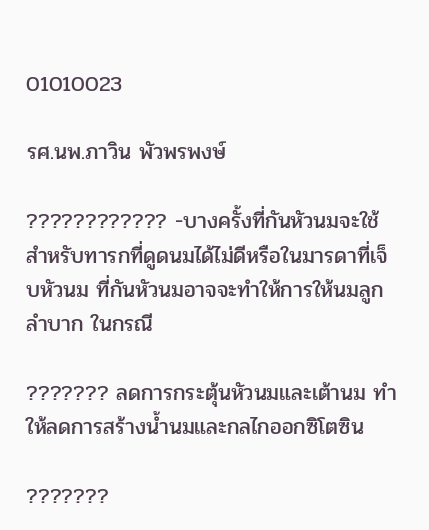01010023

รศ.นพ.ภาวิน พัวพรพงษ์

???????????? -บางครั้งที่กันหัวนมจะใช้สำหรับทารกที่ดูดนมได้ไม่ดีหรือในมารดาที่เจ็บหัวนม ที่กันหัวนมอาจจะทำให้การให้นมลูกลำบาก ในกรณี

??????? ลดการกระตุ้นหัวนมและเต้านม ทำให้ลดการสร้างน้ำนมและกลไกออกซิโตซิน

???????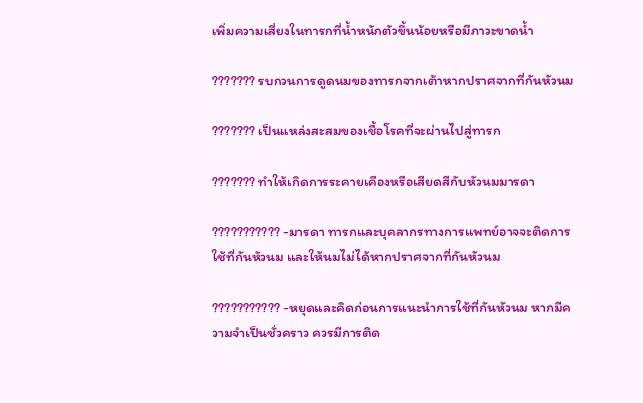เพิ่มความเสี่ยงในทารกที่น้ำหนักตัวขึ้นน้อยหรือมีภาวะขาดน้ำ

??????? รบกวนการดูดนมของทารกจากเต้าหากปราศจากที่กันหัวนม

??????? เป็นแหล่งสะสมของเชื้อโรคที่จะผ่านไปสู่ทารก

??????? ทำให้เกิดการระคายเคืองหรือเสียดสีกับหัวนมมารดา

??????????? -มารดา ทารกและบุคลากรทางการแพทย์อาจจะติดการใช้ที่กันหัวนม และให้นมไม่ได้หากปราศจากที่กันหัวนม

??????????? -หยุดและคิดก่อนการแนะนำการใช้ที่กันหัวนม หากมีความจำเป็นชั่วคราว ควรมีการติด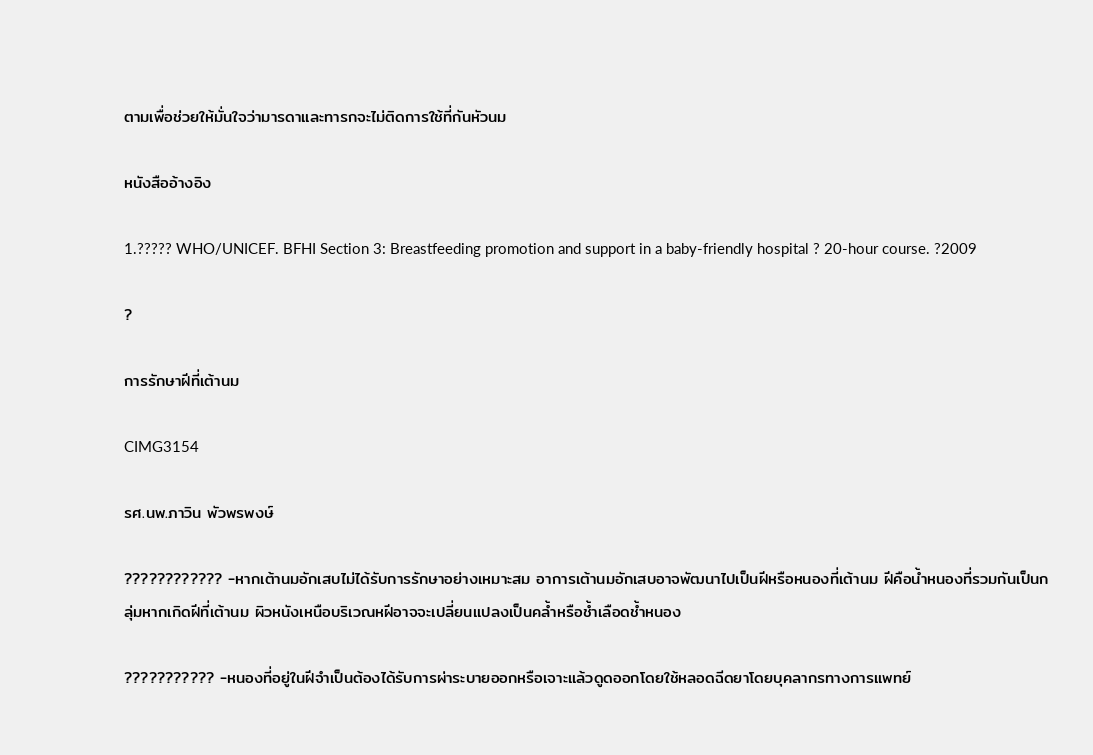ตามเพื่อช่วยให้มั่นใจว่ามารดาและทารกจะไม่ติดการใช้ที่กันหัวนม

หนังสืออ้างอิง

1.????? WHO/UNICEF. BFHI Section 3: Breastfeeding promotion and support in a baby-friendly hospital ? 20-hour course. ?2009

?

การรักษาฝีที่เต้านม

CIMG3154

รศ.นพ.ภาวิน พัวพรพงษ์

???????????? -หากเต้านมอักเสบไม่ได้รับการรักษาอย่างเหมาะสม อาการเต้านมอักเสบอาจพัฒนาไปเป็นฝีหรือหนองที่เต้านม ฝีคือน้ำหนองที่รวมกันเป็นกลุ่มหากเกิดฝีที่เต้านม ผิวหนังเหนือบริเวณหฝีอาจจะเปลี่ยนแปลงเป็นคล้ำหรือช้ำเลือดช้ำหนอง

??????????? -หนองที่อยู่ในฝีจำเป็นต้องได้รับการผ่าระบายออกหรือเจาะแล้วดูดออกโดยใช้หลอดฉีดยาโดยบุคลากรทางการแพทย์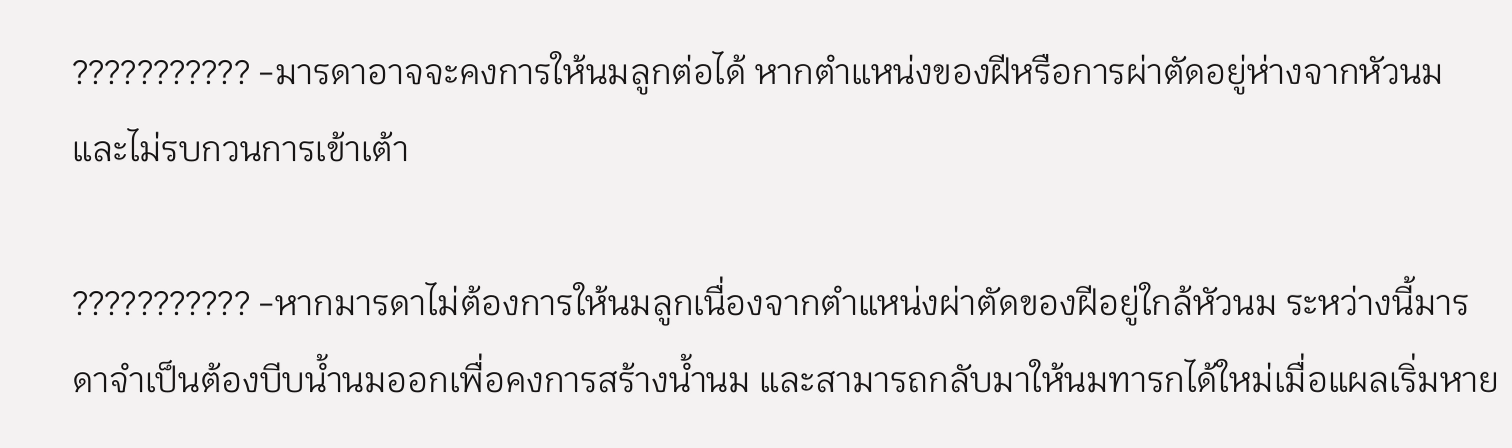??????????? -มารดาอาจจะคงการให้นมลูกต่อได้ หากตำแหน่งของฝีหรือการผ่าตัดอยู่ห่างจากหัวนมและไม่รบกวนการเข้าเต้า

??????????? -หากมารดาไม่ต้องการให้นมลูกเนื่องจากตำแหน่งผ่าตัดของฝีอยู่ใกล้หัวนม ระหว่างนี้มารดาจำเป็นต้องบีบน้ำนมออกเพื่อคงการสร้างน้ำนม และสามารถกลับมาให้นมทารกได้ใหม่เมื่อแผลเริ่มหาย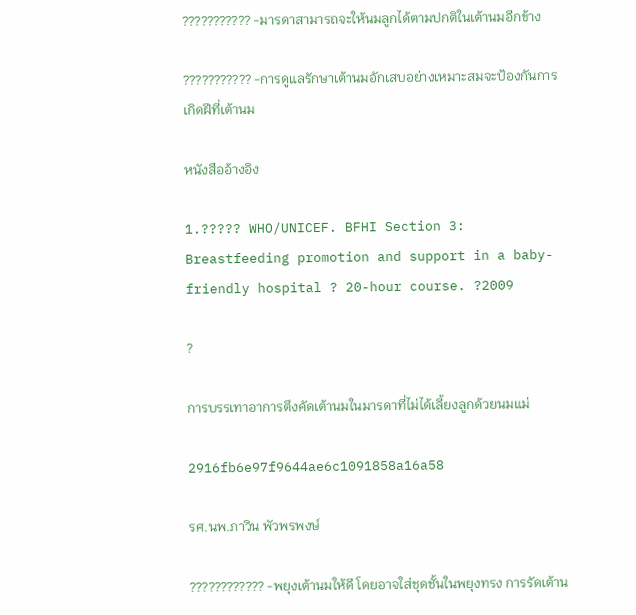??????????? -มารดาสามารถจะให้นมลูกได้ตามปกติในเต้านมอีกข้าง

??????????? -การดูแลรักษาเต้านมอักเสบอย่างเหมาะสมจะป้องกันการเกิดฝีที่เต้านม

หนังสืออ้างอิง

1.????? WHO/UNICEF. BFHI Section 3: Breastfeeding promotion and support in a baby-friendly hospital ? 20-hour course. ?2009

?

การบรรเทาอาการตึงคัดเต้านมในมารดาที่ไม่ได้เลี้ยงลูกด้วยนมแม่

2916fb6e97f9644ae6c1091858a16a58

รศ.นพ.ภาวิน พัวพรพงษ์

???????????? -พยุงเต้านมให้ดี โดยอาจใส่ชุดชั้นในพยุงทรง การรัดเต้าน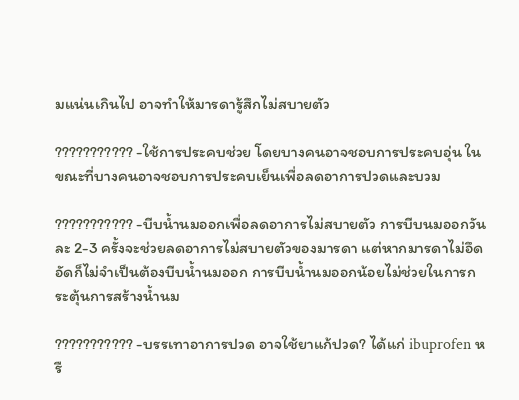มแน่นเกินไป อาจทำให้มารดารู้สึกไม่สบายตัว

??????????? -ใช้การประคบช่วย โดยบางคนอาจชอบการประคบอุ่น ในขณะที่บางคนอาจชอบการประคบเย็นเพื่อลดอาการปวดและบวม

??????????? -บีบน้ำนมออกเพื่อลดอาการไม่สบายตัว การบีบนมออกวันละ 2-3 ครั้งจะช่วยลดอาการไม่สบายตัวของมารดา แต่หากมารดาไม่อึดอัดก็ไม่จำเป็นต้องบีบน้ำนมออก การบีบน้ำนมออกน้อยไม่ช่วยในการกระตุ้นการสร้างน้ำนม

??????????? -บรรเทาอาการปวด อาจใช้ยาแก้ปวด? ได้แก่ ibuprofen หรื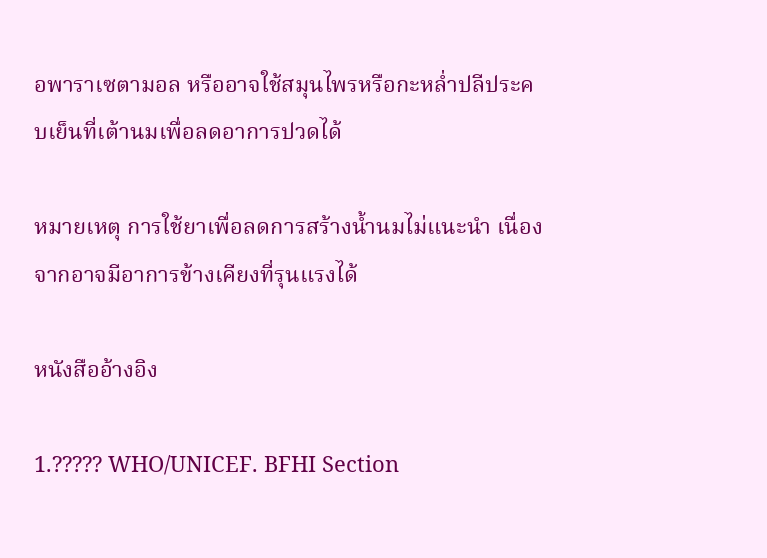อพาราเซตามอล หรืออาจใช้สมุนไพรหรือกะหล่ำปลีประคบเย็นที่เต้านมเพื่อลดอาการปวดได้

หมายเหตุ การใช้ยาเพื่อลดการสร้างน้ำนมไม่แนะนำ เนื่องจากอาจมีอาการข้างเคียงที่รุนแรงได้

หนังสืออ้างอิง

1.????? WHO/UNICEF. BFHI Section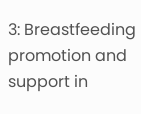3: Breastfeeding promotion and support in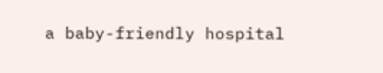a baby-friendly hospital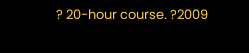? 20-hour course. ?2009